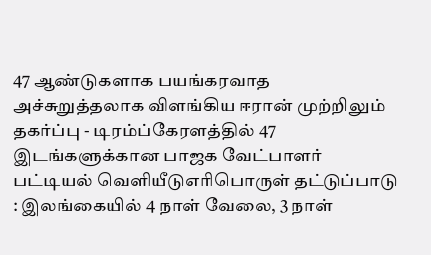47 ஆண்டுகளாக பயங்கரவாத அச்சுறுத்தலாக விளங்கிய ஈரான் முற்றிலும் தகர்ப்பு - டிரம்ப்கேரளத்தில் 47 இடங்களுக்கான பாஜக வேட்பாளர் பட்டியல் வெளியீடுஎரிபொருள் தட்டுப்பாடு : இலங்கையில் 4 நாள் வேலை, 3 நாள்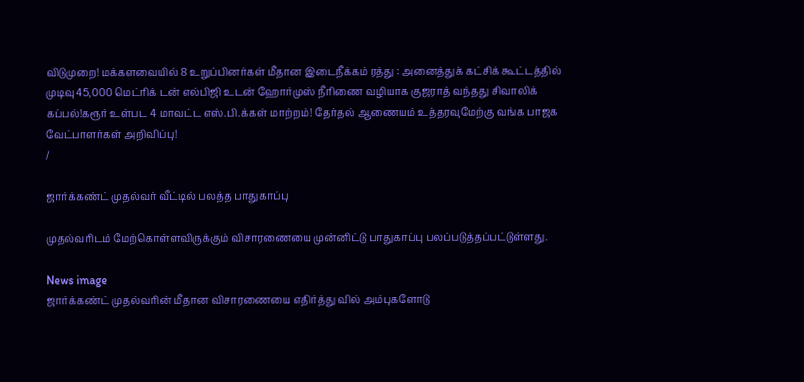விடுமுறை! மக்களவையில் 8 உறுப்பினர்கள் மீதான இடைநீக்கம் ரத்து : அனைத்துக் கட்சிக் கூட்டத்தில் முடிவு45,000 மெட்ரிக் டன் எல்பிஜி உடன் ஹோர்முஸ் நீரிணை வழியாக குஜராத் வந்தது சிவாலிக் கப்பல்!கரூர் உள்பட 4 மாவட்ட எஸ்.பி.க்கள் மாற்றம்! தேர்தல் ஆணையம் உத்தரவுமேற்கு வங்க பாஜக வேட்பாளர்கள் அறிவிப்பு!
/

ஜார்க்கண்ட் முதல்வர் வீட்டில் பலத்த பாதுகாப்பு

முதல்வரிடம் மேற்கொள்ளவிருக்கும் விசாரணையை முன்னிட்டு பாதுகாப்பு பலப்படுத்தப்பட்டுள்ளது.

News image
ஜார்க்கண்ட் முதல்வரின் மீதான விசாரணையை எதிர்த்து வில் அம்புகளோடு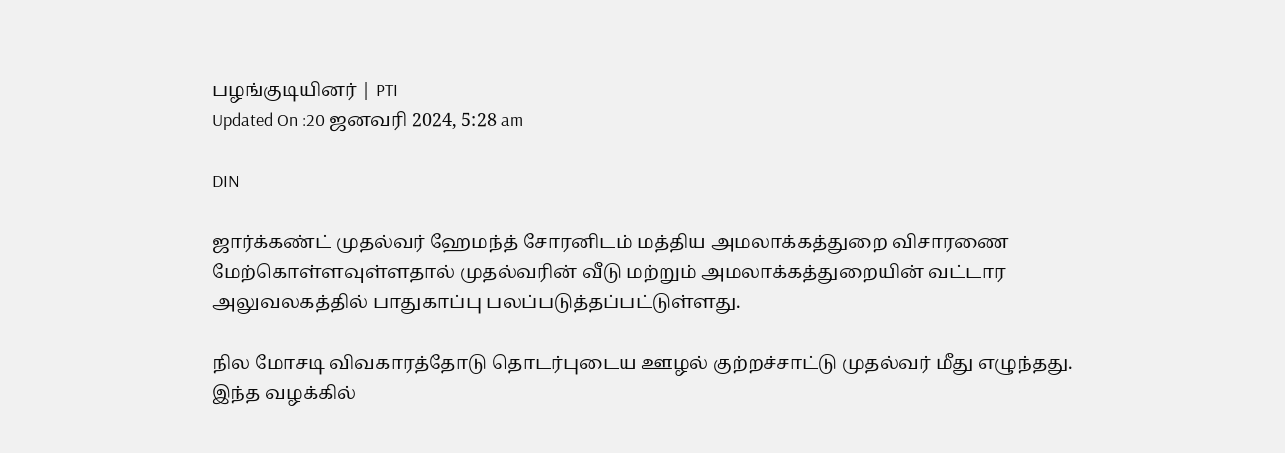பழங்குடியினர் | PTI
Updated On :20 ஜனவரி 2024, 5:28 am

DIN

ஜார்க்கண்ட் முதல்வர் ஹேமந்த் சோரனிடம் மத்திய அமலாக்கத்துறை விசாரணை மேற்கொள்ளவுள்ளதால் முதல்வரின் வீடு மற்றும் அமலாக்கத்துறையின் வட்டார அலுவலகத்தில் பாதுகாப்பு பலப்படுத்தப்பட்டுள்ளது.

நில மோசடி விவகாரத்தோடு தொடர்புடைய ஊழல் குற்றச்சாட்டு முதல்வர் மீது எழுந்தது. இந்த வழக்கில்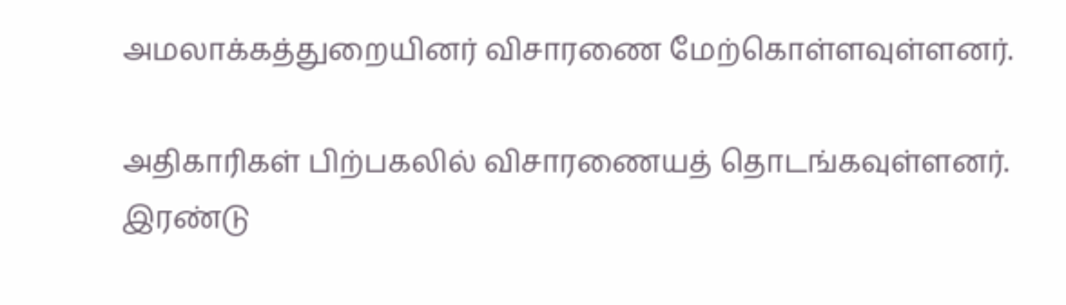அமலாக்கத்துறையினர் விசாரணை மேற்கொள்ளவுள்ளனர்.

அதிகாரிகள் பிற்பகலில் விசாரணையத் தொடங்கவுள்ளனர். இரண்டு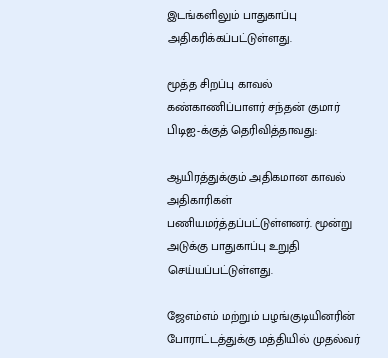இடங்களிலும் பாதுகாப்பு அதிகரிக்கப்பட்டுள்ளது.

மூத்த சிறப்பு காவல் கண்காணிப்பாளர் சந்தன் குமார் பிடிஐ-க்குத் தெரிவித்தாவது:

ஆயிரத்துக்கும் அதிகமான காவல்  அதிகாரிகள் பணியமர்த்தப்பட்டுள்ளனர். மூன்று அடுக்கு பாதுகாப்பு உறுதி செய்யப்பட்டுள்ளது.

ஜேஎம்எம் மற்றும் பழங்குடியினரின் போராட்டத்துக்கு மத்தியில் முதல்வர்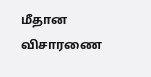மீதான விசாரணை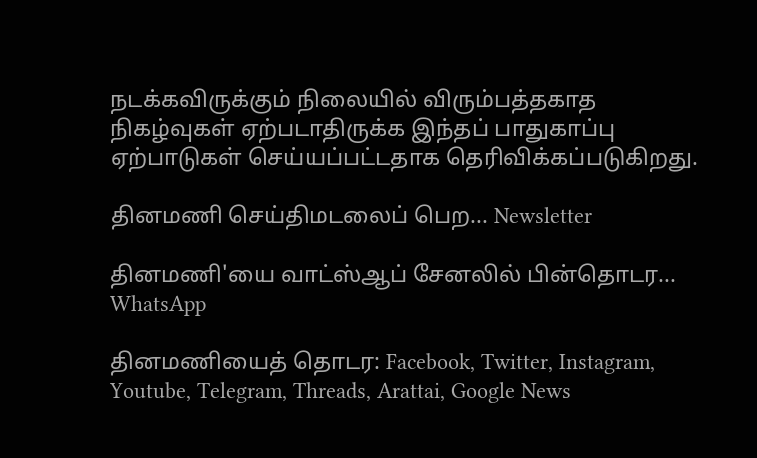நடக்கவிருக்கும் நிலையில் விரும்பத்தகாத நிகழ்வுகள் ஏற்படாதிருக்க இந்தப் பாதுகாப்பு ஏற்பாடுகள் செய்யப்பட்டதாக தெரிவிக்கப்படுகிறது.

தினமணி செய்திமடலைப் பெற... Newsletter

தினமணி'யை வாட்ஸ்ஆப் சேனலில் பின்தொடர... WhatsApp

தினமணியைத் தொடர: Facebook, Twitter, Instagram, Youtube, Telegram, Threads, Arattai, Google News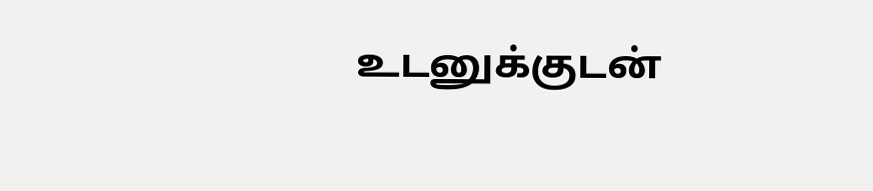உடனுக்குடன்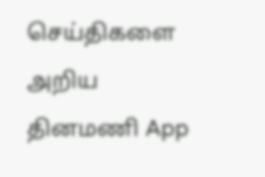செய்திகளை அறிய தினமணி App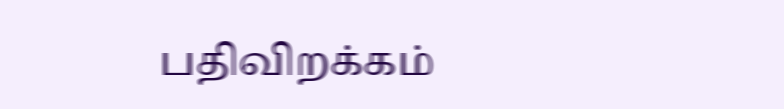பதிவிறக்கம்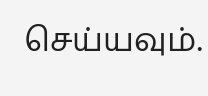செய்யவும்.